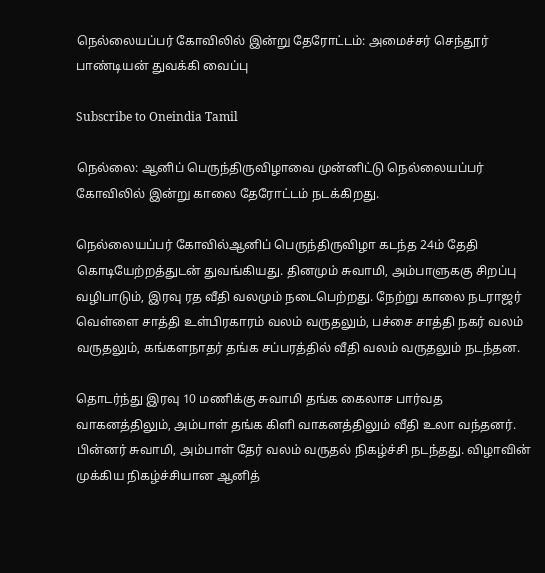நெல்லையப்பர் கோவிலில் இன்று தேரோட்டம்: அமைச்சர் செந்தூர் பாண்டியன் துவக்கி வைப்பு

Subscribe to Oneindia Tamil

நெல்லை: ஆனிப் பெருந்திருவிழாவை முன்னிட்டு நெல்லையப்பர் கோவிலில் இன்று காலை தேரோட்டம் நடக்கிறது.

நெல்லையப்பர் கோவில்ஆனிப் பெருந்திருவிழா கடந்த 24ம் தேதி கொடியேற்றத்துடன் துவங்கியது. தினமும் சுவாமி, அம்பாளுககு சிறப்பு வழிபாடும், இரவு ரத வீதி வலமும் நடைபெற்றது. நேற்று காலை நடராஜர் வெள்ளை சாத்தி உள்பிரகாரம் வலம் வருதலும், பச்சை சாத்தி நகர் வலம் வருதலும், கங்களநாதர் தங்க சப்பரத்தில் வீதி வலம் வருதலும் நடந்தன.

தொடர்ந்து இரவு 10 மணிக்கு சுவாமி தங்க கைலாச பார்வத வாகனத்திலும், அம்பாள் தங்க கிளி வாகனத்திலும் வீதி உலா வந்தனர். பின்னர் சுவாமி, அம்பாள் தேர் வலம் வருதல் நிகழ்ச்சி நடந்தது. விழாவின் முக்கிய நிகழ்ச்சியான ஆனித்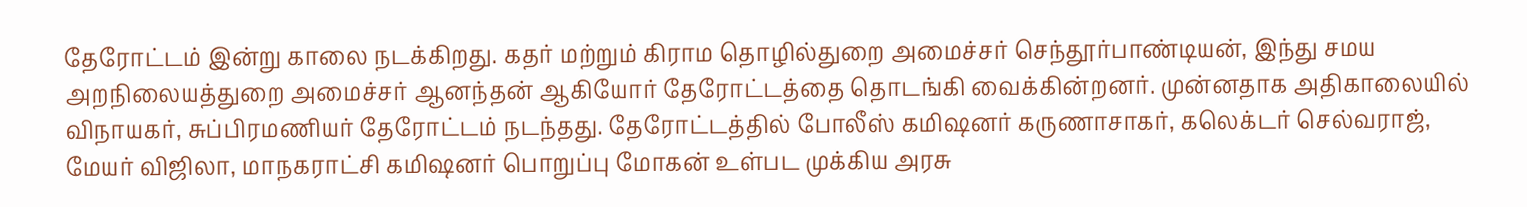தேரோட்டம் இன்று காலை நடக்கிறது. கதர் மற்றும் கிராம தொழில்துறை அமைச்சர் செந்தூர்பாண்டியன், இந்து சமய அறநிலையத்துறை அமைச்சர் ஆனந்தன் ஆகியோர் தேரோட்டத்தை தொடங்கி வைக்கின்றனர். முன்னதாக அதிகாலையில் விநாயகர், சுப்பிரமணியர் தேரோட்டம் நடந்தது. தேரோட்டத்தில் போலீஸ் கமிஷனர் கருணாசாகர், கலெக்டர் செல்வராஜ், மேயர் விஜிலா, மாநகராட்சி கமிஷனர் பொறுப்பு மோகன் உள்பட முக்கிய அரசு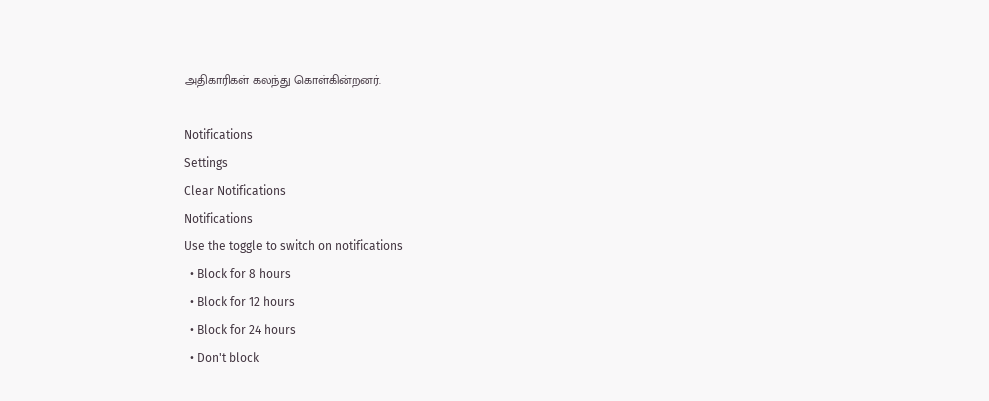அதிகாரிகள் கலந்து கொள்கின்றனர்.

Notifications
Settings
Clear Notifications
Notifications
Use the toggle to switch on notifications
  • Block for 8 hours
  • Block for 12 hours
  • Block for 24 hours
  • Don't block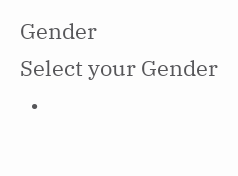Gender
Select your Gender
  •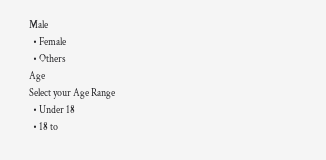Male
  • Female
  • Others
Age
Select your Age Range
  • Under 18
  • 18 to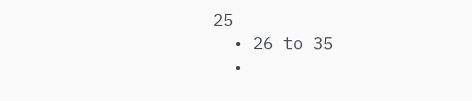25
  • 26 to 35
  •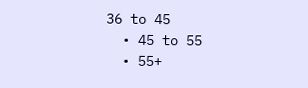36 to 45
  • 45 to 55
  • 55+